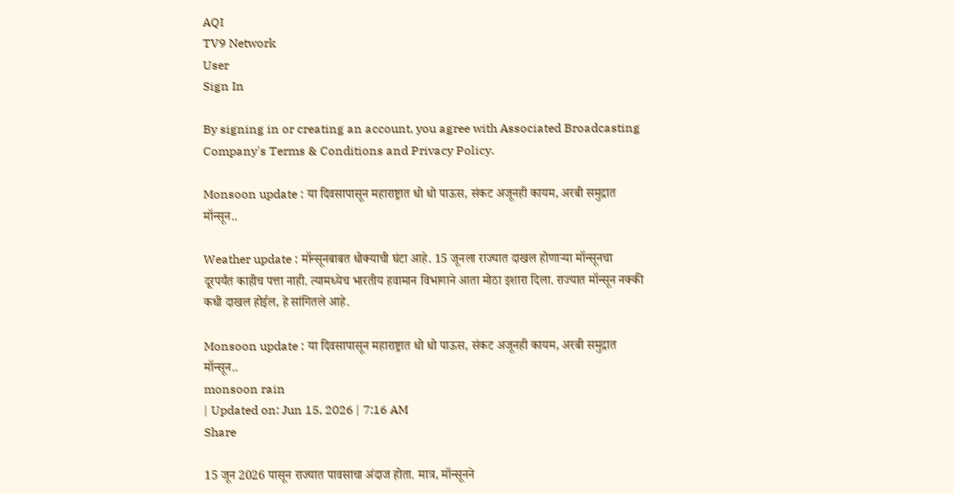AQI
TV9 Network
User
Sign In

By signing in or creating an account, you agree with Associated Broadcasting Company's Terms & Conditions and Privacy Policy.

Monsoon update : या दिवसापासून महाराष्ट्रात धो धो पाऊस, संकट अजूनही कायम, अरबी समुद्रात मॉन्सून..

Weather update : मॉन्सूनबाबत धोक्याची घंटा आहे. 15 जूनला राज्यात दाखल होणाऱ्या मॉन्सूनचा दूरपर्यंत काहीच पत्ता नाही. त्यामध्येच भारतीय हवामान विभागाने आता मोठा इशारा दिला. राज्यात मॉन्सून नक्की कधी दाखल होईल, हे सांगितले आहे.

Monsoon update : या दिवसापासून महाराष्ट्रात धो धो पाऊस, संकट अजूनही कायम, अरबी समुद्रात मॉन्सून..
monsoon rain
| Updated on: Jun 15, 2026 | 7:16 AM
Share

15 जून 2026 पासून राज्यात पावसाचा अंदाज होता. मात्र, मॉन्सूनने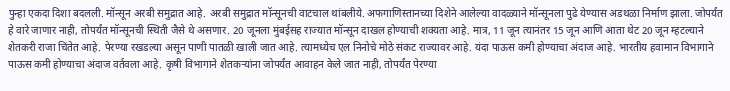पुन्हा एकदा दिशा बदलली. मॉन्सून अरबी समुद्रात आहे. अरबी समुद्रात मॉन्सूनची वाटचाल थांबलीये. अफगाणिस्तानच्या दिशेने आलेल्या वादळ्याने मॉन्सूनला पुढे येण्यास अडथळा निर्माण झाला. जोपर्यंत हे वारे जाणार नाही, तोपर्यंत मॉन्सूनची स्थिती जैसे थे असणार. 20 जूनला मुंबईसह राज्यात मॉन्सून दाखल होण्याची शक्यता आहे. मात्र, 11 जून त्यानंतर 15 जून आणि आता थेट 20 जून म्हटल्याने शेतकरी राजा चिंतेत आहे. पेरण्या रखडल्या असून पाणी पातळी खाली जात आहे. त्यामध्येच एल निनोचे मोठे संकट राज्यावर आहे. यंदा पाऊस कमी होण्याचा अंदाज आहे. भारतीय हवामान विभागाने पाऊस कमी होण्याचा अंदाज वर्तवला आहे. कृषी विभागाने शेतकऱ्यांना जोपर्यंत आवाहन केले जात नाही, तोपर्यंत पेरण्या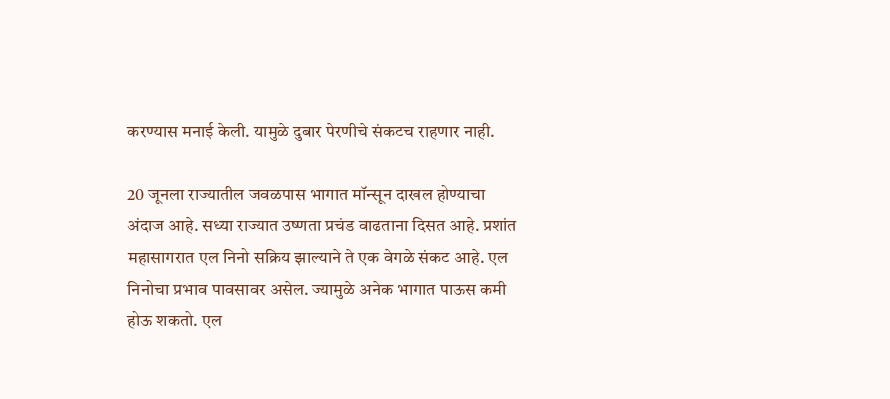करण्यास मनाई केली. यामुळे दुबार पेरणीचे संकटच राहणार नाही.

20 जूनला राज्यातील जवळपास भागात मॉन्सून दाखल होण्याचा अंदाज आहे. सध्या राज्यात उष्णता प्रचंड वाढताना दिसत आहे. प्रशांत महासागरात एल निनो सक्रिय झाल्याने ते एक वेगळे संकट आहे. एल निनोचा प्रभाव पावसावर असेल. ज्यामुळे अनेक भागात पाऊस कमी होऊ शकतो. एल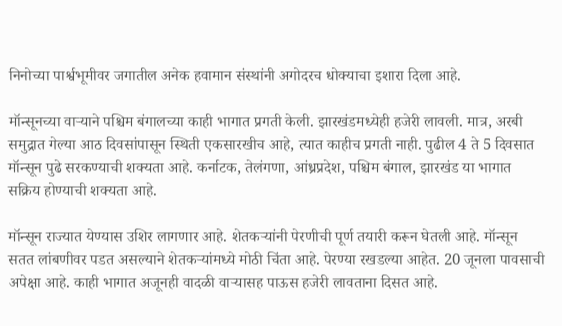निनोच्या पार्श्वभूमीवर जगातील अनेक हवामान संस्थांनी अगोदरच धोक्याचा इशारा दिला आहे.

मॉन्सूनच्या वाऱ्याने पश्चिम बंगालच्या काही भागात प्रगती केली. झारखंडमध्येही हजेरी लावली. मात्र, अरबी समुद्रात गेल्या आठ दिवसांपासून स्थिती एकसारखीच आहे, त्यात काहीच प्रगती नाही. पुढील 4 ते 5 दिवसात मॉन्सून पुढे सरकण्याची शक्यता आहे. कर्नाटक, तेलंगणा, आंध्रप्रदेश, पश्चिम बंगाल, झारखंड या भागात सक्रिय होण्याची शक्यता आहे.

मॉन्सून राज्यात येण्यास उशिर लागणार आहे. शेतकऱ्यांनी पेरणीची पूर्ण तयारी करून घेतली आहे. मॉन्सून सतत लांबणीवर पडत असल्याने शेतकऱ्यांमध्ये मोठी चिंता आहे. पेरण्या रखडल्या आहेत. 20 जूनला पावसाची अपेक्षा आहे. काही भागात अजूनही वादळी वाऱ्यासह पाऊस हजेरी लावताना दिसत आहे.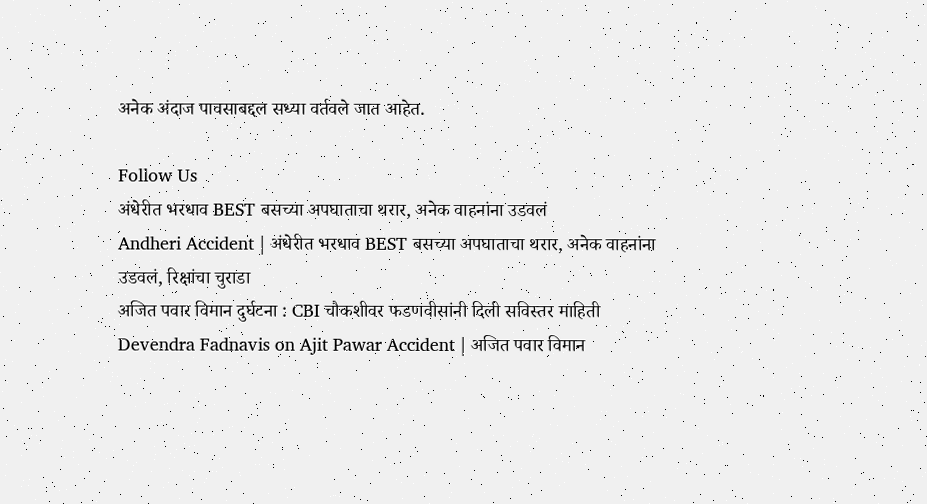अनेक अंदाज पावसाबद्दल सध्या वर्तवले जात आहेत.

Follow Us
अंधेरीत भरधाव BEST बसच्या अपघाताचा थरार, अनेक वाहनांना उडवलं
Andheri Accident | अंधेरीत भरधाव BEST बसच्या अपघाताचा थरार, अनेक वाहनांना उडवलं, रिक्षांचा चुराडा
अजित पवार विमान दुर्घटना : CBI चौकशीवर फडणवीसांनी दिली सविस्तर माहिती
Devendra Fadnavis on Ajit Pawar Accident | अजित पवार विमान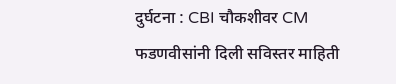दुर्घटना : CBI चौकशीवर CM फडणवीसांनी दिली सविस्तर माहिती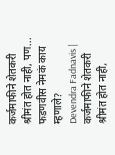कर्जमाफीने शेतकरी श्रीमंत होत नाही, पण... फडणवीस नेमकं काय म्हणाले?
Devendra Fadnavis | कर्जमाफीने शेतकरी श्रीमंत होत नाही,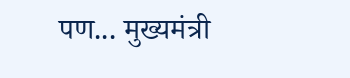पण... मुख्यमंत्री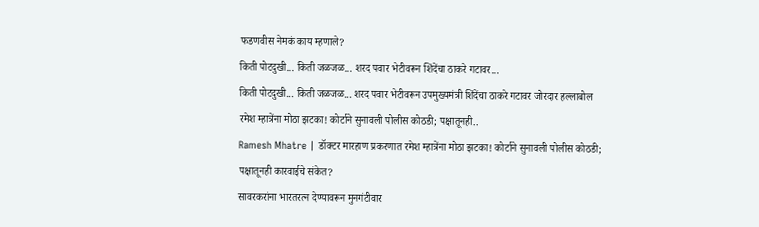फडणवीस नेमकं काय म्हणाले?
किती पोटदुखी... किती जळजळ... शरद पवार भेटीवरून शिंदेंचा ठाकरे गटावर...
किती पोटदुखी... किती जळजळ... शरद पवार भेटीवरून उपमुख्यमंत्री शिंदेंचा ठाकरे गटावर जोरदार हल्लाबोल
रमेश म्हात्रेंना मोठा झटका! कोर्टाने सुनावली पोलीस कोठडी; पक्षातूनही..
Ramesh Mhatre | डॉक्टर मारहाण प्रकरणात रमेश म्हात्रेंना मोठा झटका! कोर्टाने सुनावली पोलीस कोठडी; पक्षातूनही कारवाईचे संकेत?
सावरकरांना भारतरत्न देण्यावरून मुनगंटीवार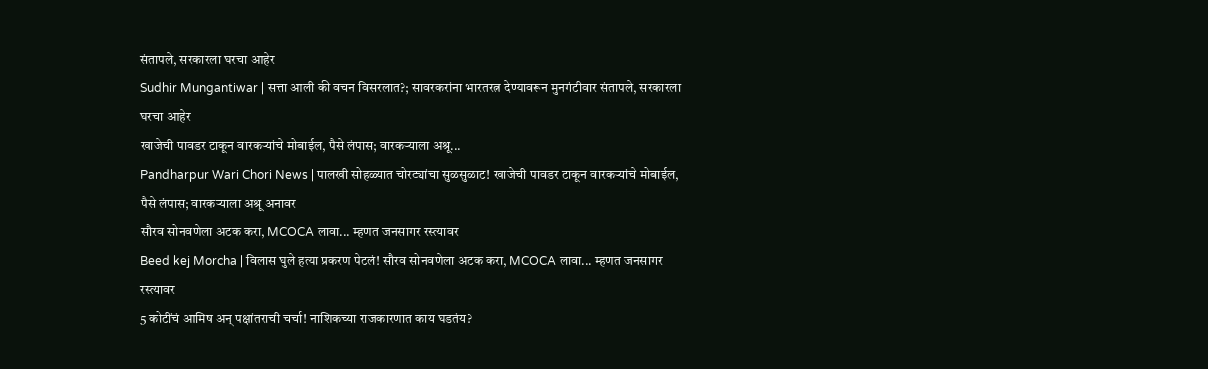संतापले, सरकारला घरचा आहेर
Sudhir Mungantiwar | सत्ता आली की वचन विसरलात?; सावरकरांना भारतरत्न देण्यावरून मुनगंटीवार संतापले, सरकारला घरचा आहेर
खाजेची पावडर टाकून वारकऱ्यांचे मोबाईल, पैसे लंपास; वारकऱ्याला अश्रू...
Pandharpur Wari Chori News | पालखी सोहळ्यात चोरट्यांचा सुळसुळाट! खाजेची पावडर टाकून वारकऱ्यांचे मोबाईल, पैसे लंपास; वारकऱ्याला अश्रू अनावर
सौरव सोनवणेला अटक करा, MCOCA लावा... म्हणत जनसागर रस्त्यावर
Beed kej Morcha | विलास घुले हत्या प्रकरण पेटलं! सौरव सोनवणेला अटक करा, MCOCA लावा... म्हणत जनसागर रस्त्यावर
5 कोटींचं आमिष अन् पक्षांतराची चर्चा! नाशिकच्या राजकारणात काय घडतंय?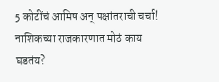5 कोटींचं आमिष अन् पक्षांतराची चर्चा! नाशिकच्या राजकारणात मोठं काय घडतंय?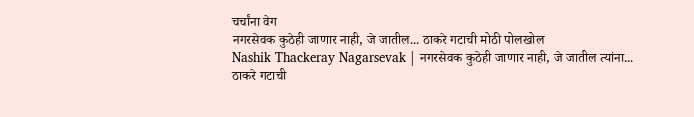चर्चांना वेग
नगरसेवक कुठेही जाणार नाही, जे जातील... ठाकरे गटाची मोठी पोलखोल
Nashik Thackeray Nagarsevak | नगरसेवक कुठेही जाणार नाही, जे जातील त्यांना... ठाकरे गटाची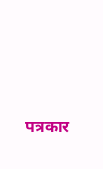पत्रकार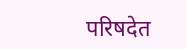परिषदेत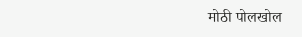मोठी पोलखोल